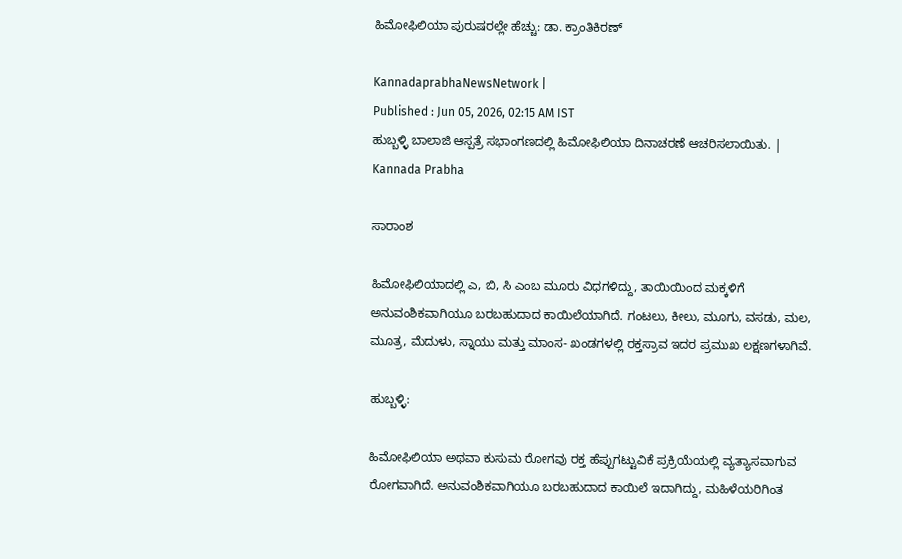ಹಿಮೋಫಿಲಿಯಾ ಪುರುಷರಲ್ಲೇ ಹೆಚ್ಚು: ಡಾ. ಕ್ರಾಂತಿಕಿರಣ್

KannadaprabhaNewsNetwork |
Published : Jun 05, 2026, 02:15 AM IST
ಹುಬ್ಬಳ್ಳಿ ಬಾಲಾಜಿ ಆಸ್ಪತ್ರೆ ಸಭಾಂಗಣದಲ್ಲಿ ಹಿಮೋಫಿಲಿಯಾ ದಿನಾಚರಣೆ ಆಚರಿಸಲಾಯಿತು. | Kannada Prabha

ಸಾರಾಂಶ

ಹಿಮೋಫಿಲಿಯಾದಲ್ಲಿ ಎ, ಬಿ, ಸಿ ಎಂಬ ಮೂರು ವಿಧಗಳಿದ್ದು, ತಾಯಿಯಿಂದ ಮಕ್ಕಳಿಗೆ ಅನುವಂಶಿಕವಾಗಿಯೂ ಬರಬಹುದಾದ ಕಾಯಿಲೆಯಾಗಿದೆ. ಗಂಟಲು, ಕೀಲು, ಮೂಗು, ವಸಡು, ಮಲ, ಮೂತ್ರ, ಮೆದುಳು, ಸ್ನಾಯು ಮತ್ತು ಮಾಂಸ- ಖಂಡಗಳಲ್ಲಿ ರಕ್ತಸ್ರಾವ ಇದರ ಪ್ರಮುಖ ಲಕ್ಷಣಗಳಾಗಿವೆ.

ಹುಬ್ಬಳ್ಳಿ:

ಹಿಮೋಫಿಲಿಯಾ ಅಥವಾ ಕುಸುಮ ರೋಗವು ರಕ್ತ ಹೆಪ್ಪುಗಟ್ಟುವಿಕೆ ಪ್ರಕ್ರಿಯೆಯಲ್ಲಿ ವ್ಯತ್ಯಾಸವಾಗುವ ರೋಗವಾಗಿದೆ. ಅನುವಂಶಿಕವಾಗಿಯೂ ಬರಬಹುದಾದ ಕಾಯಿಲೆ ಇದಾಗಿದ್ದು, ಮಹಿಳೆಯರಿಗಿಂತ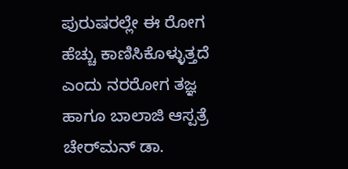ಪುರುಷರಲ್ಲೇ ಈ ರೋಗ ಹೆಚ್ಚು ಕಾಣಿಸಿಕೊಳ್ಳುತ್ತದೆ ಎಂದು ನರರೋಗ ತಜ್ಞ ಹಾಗೂ ಬಾಲಾಜಿ ಆಸ್ಪತ್ರೆ ಚೇರ್‌ಮನ್ ಡಾ.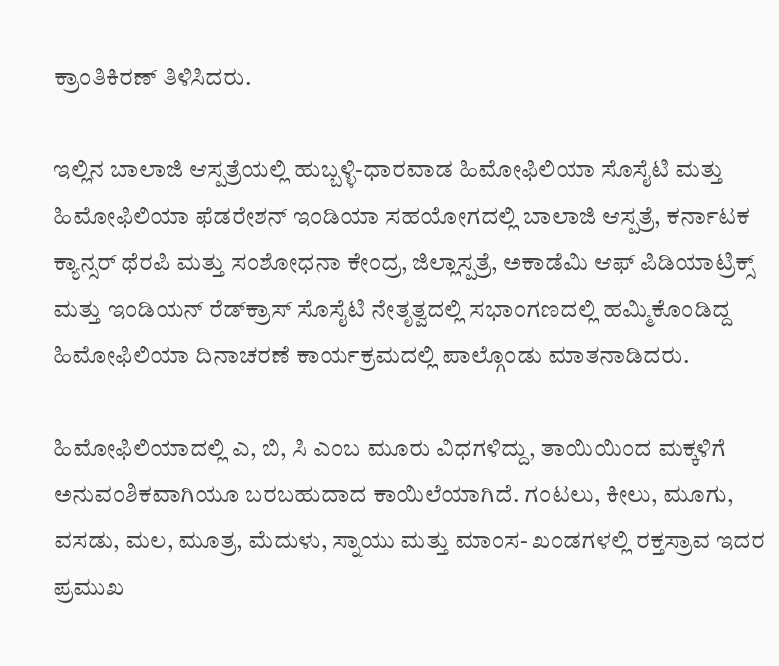ಕ್ರಾಂತಿಕಿರಣ್ ತಿಳಿಸಿದರು.

ಇಲ್ಲಿನ ಬಾಲಾಜಿ ಆಸ್ಪತ್ರೆಯಲ್ಲಿ ಹುಬ್ಬಳ್ಳಿ-ಧಾರವಾಡ ಹಿಮೋಫಿಲಿಯಾ ಸೊಸೈಟಿ ಮತ್ತು ಹಿಮೋಫಿಲಿಯಾ ಫೆಡರೇಶನ್ ಇಂಡಿಯಾ ಸಹಯೋಗದಲ್ಲಿ ಬಾಲಾಜಿ ಆಸ್ಪತ್ರೆ, ಕರ್ನಾಟಕ ಕ್ಯಾನ್ಸರ್ ಥೆರಪಿ ಮತ್ತು ಸಂಶೋಧನಾ ಕೇಂದ್ರ, ಜಿಲ್ಲಾಸ್ಪತ್ರೆ, ಅಕಾಡೆಮಿ ಆಫ್ ಪಿಡಿಯಾಟ್ರಿಕ್ಸ್ ಮತ್ತು ಇಂಡಿಯನ್ ರೆಡ್‌ಕ್ರಾಸ್ ಸೊಸೈಟಿ ನೇತೃತ್ವದಲ್ಲಿ ಸಭಾಂಗಣದಲ್ಲಿ ಹಮ್ಮಿಕೊಂಡಿದ್ದ ಹಿಮೋಫಿಲಿಯಾ ದಿನಾಚರಣೆ ಕಾರ್ಯಕ್ರಮದಲ್ಲಿ ಪಾಲ್ಗೊಂಡು ಮಾತನಾಡಿದರು.

ಹಿಮೋಫಿಲಿಯಾದಲ್ಲಿ ಎ, ಬಿ, ಸಿ ಎಂಬ ಮೂರು ವಿಧಗಳಿದ್ದು, ತಾಯಿಯಿಂದ ಮಕ್ಕಳಿಗೆ ಅನುವಂಶಿಕವಾಗಿಯೂ ಬರಬಹುದಾದ ಕಾಯಿಲೆಯಾಗಿದೆ. ಗಂಟಲು, ಕೀಲು, ಮೂಗು, ವಸಡು, ಮಲ, ಮೂತ್ರ, ಮೆದುಳು, ಸ್ನಾಯು ಮತ್ತು ಮಾಂಸ- ಖಂಡಗಳಲ್ಲಿ ರಕ್ತಸ್ರಾವ ಇದರ ಪ್ರಮುಖ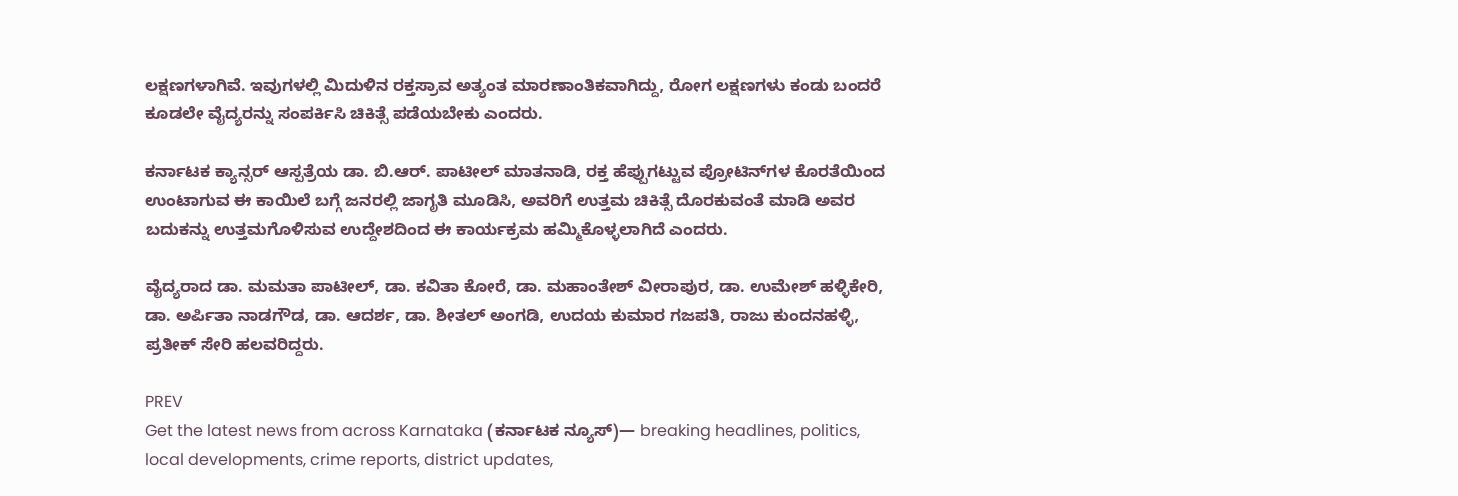ಲಕ್ಷಣಗಳಾಗಿವೆ. ಇವುಗಳಲ್ಲಿ ಮಿದುಳಿನ ರಕ್ತಸ್ರಾವ ಅತ್ಯಂತ ಮಾರಣಾಂತಿಕವಾಗಿದ್ದು, ರೋಗ ಲಕ್ಷಣಗಳು ಕಂಡು ಬಂದರೆ ಕೂಡಲೇ ವೈದ್ಯರನ್ನು ಸಂಪರ್ಕಿಸಿ ಚಿಕಿತ್ಸೆ ಪಡೆಯಬೇಕು ಎಂದರು.

ಕರ್ನಾಟಕ ಕ್ಯಾನ್ಸರ್ ಆಸ್ಪತ್ರೆಯ ಡಾ. ಬಿ.ಆರ್. ಪಾಟೀಲ್ ಮಾತನಾಡಿ, ರಕ್ತ ಹೆಪ್ಪುಗಟ್ಟುವ ಪ್ರೋಟಿನ್‌ಗಳ ಕೊರತೆಯಿಂದ ಉಂಟಾಗುವ ಈ ಕಾಯಿಲೆ ಬಗ್ಗೆ ಜನರಲ್ಲಿ ಜಾಗೃತಿ ಮೂಡಿಸಿ, ಅವರಿಗೆ ಉತ್ತಮ ಚಿಕಿತ್ಸೆ ದೊರಕುವಂತೆ ಮಾಡಿ ಅವರ ಬದುಕನ್ನು ಉತ್ತಮಗೊಳಿಸುವ ಉದ್ದೇಶದಿಂದ ಈ ಕಾರ್ಯಕ್ರಮ ಹಮ್ಮಿಕೊಳ್ಳಲಾಗಿದೆ ಎಂದರು.

ವೈದ್ಯರಾದ ಡಾ. ಮಮತಾ ಪಾಟೀಲ್, ಡಾ. ಕವಿತಾ ಕೋರೆ, ಡಾ. ಮಹಾಂತೇಶ್ ವೀರಾಪುರ, ಡಾ. ಉಮೇಶ್ ಹಳ್ಳಿಕೇರಿ, ಡಾ. ಅರ್ಪಿತಾ ನಾಡಗೌಡ, ಡಾ. ಆದರ್ಶ, ಡಾ. ಶೀತಲ್ ಅಂಗಡಿ, ಉದಯ ಕುಮಾರ ಗಜಪತಿ, ರಾಜು ಕುಂದನಹಳ್ಳಿ, ಪ್ರತೀಕ್ ಸೇರಿ ಹಲವರಿದ್ದರು.

PREV
Get the latest news from across Karnataka (ಕರ್ನಾಟಕ ನ್ಯೂಸ್)— breaking headlines, politics, local developments, crime reports, district updates,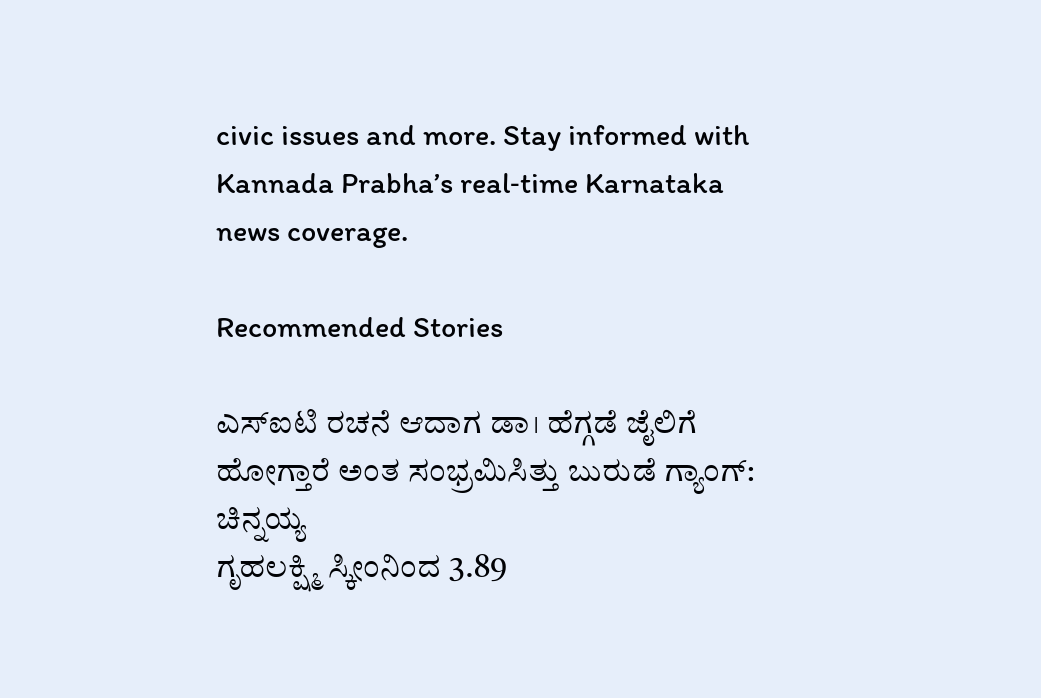civic issues and more. Stay informed with Kannada Prabha’s real‑time Karnataka news coverage.

Recommended Stories

ಎಸ್ಐಟಿ ರಚನೆ ಆದಾಗ ಡಾ। ಹೆಗ್ಗಡೆ ಜೈಲಿಗೆ ಹೋಗ್ತಾರೆ ಅಂತ ಸಂಭ್ರಮಿಸಿತ್ತು ಬುರುಡೆ ಗ್ಯಾಂಗ್‌: ಚಿನ್ನಯ್ಯ
ಗೃಹಲಕ್ಷ್ಮಿ ಸ್ಕೀಂನಿಂದ 3.89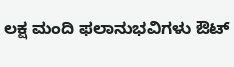ಲಕ್ಷ ಮಂದಿ ಫಲಾನುಭವಿಗಳು ಔಟ್‌